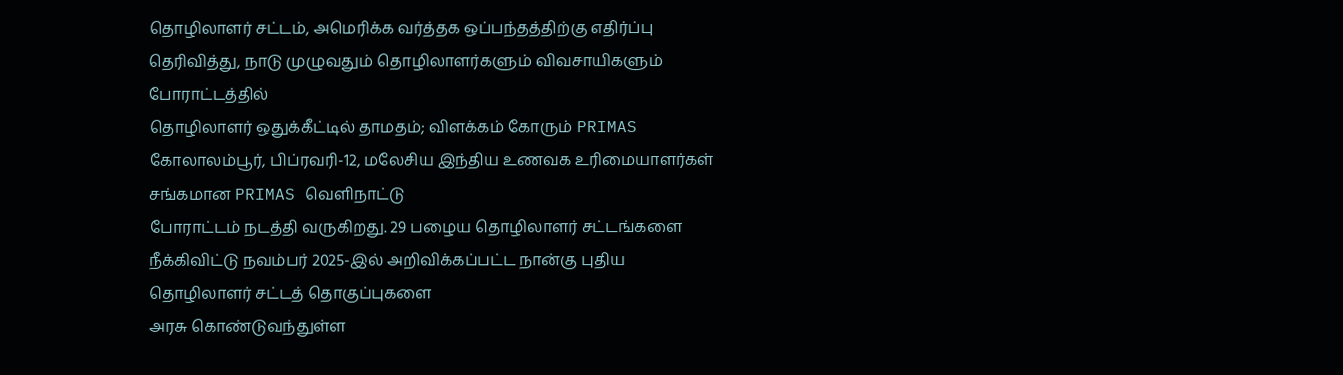தொழிலாளர் சட்டம், அமெரிக்க வர்த்தக ஒப்பந்தத்திற்கு எதிர்ப்பு தெரிவித்து, நாடு முழுவதும் தொழிலாளர்களும் விவசாயிகளும் போராட்டத்தில்
தொழிலாளர் ஒதுக்கீட்டில் தாமதம்; விளக்கம் கோரும் PRIMAS கோலாலம்பூர், பிப்ரவரி-12, மலேசிய இந்திய உணவக உரிமையாளர்கள் சங்கமான PRIMAS வெளிநாட்டு
போராட்டம் நடத்தி வருகிறது. 29 பழைய தொழிலாளர் சட்டங்களை நீக்கிவிட்டு நவம்பர் 2025-இல் அறிவிக்கப்பட்ட நான்கு புதிய தொழிலாளர் சட்டத் தொகுப்புகளை
அரசு கொண்டுவந்துள்ள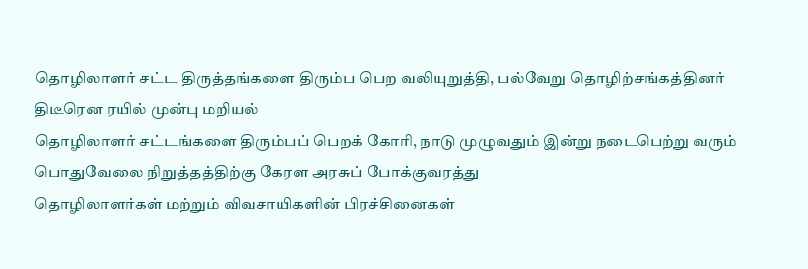தொழிலாளர் சட்ட திருத்தங்களை திரும்ப பெற வலியுறுத்தி, பல்வேறு தொழிற்சங்கத்தினர் திடீரென ரயில் முன்பு மறியல்
தொழிலாளர் சட்டங்களை திரும்பப் பெறக் கோரி, நாடு முழுவதும் இன்று நடைபெற்று வரும் பொதுவேலை நிறுத்தத்திற்கு கேரள அரசுப் போக்குவரத்து
தொழிலாளர்கள் மற்றும் விவசாயிகளின் பிரச்சினைகள்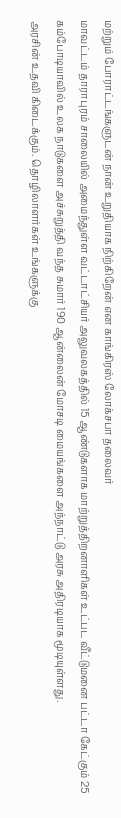மற்றும் போராட்டங்களுடன் நான் உறுதியாக நிற்கிறேன் என காங்கிரஸ் லோக்சபா தலைவர்
மாவட்டம் தாராபுரம் சாலையில் அமைந்துள்ள வட்டாட்சியர் அலுவலகத்தில் 15 ஆண்டுகளாக மாற்றுத்திறனாளிகள் உட்பட வீட்டுமனை பட்டா கேட்கும் 25
கம்போடியாவில் உலக நாடுகளை அச்சுறுத்தி வந்த சுமார் 190 ஆன்லைன் மோசடி மையங்களை அந்நாட்டு அரசு அதிரடியாக மூடியுள்ளது.
அரசின் உதவி கிடைக்கும். தொழிலாளர்கள் உங்களுக்கு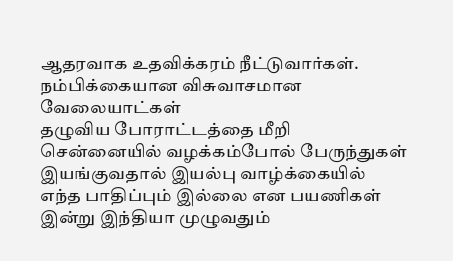ஆதரவாக உதவிக்கரம் நீட்டுவார்கள். நம்பிக்கையான விசுவாசமான வேலையாட்கள்
தழுவிய போராட்டத்தை மீறி சென்னையில் வழக்கம்போல் பேருந்துகள் இயங்குவதால் இயல்பு வாழ்க்கையில் எந்த பாதிப்பும் இல்லை என பயணிகள்
இன்று இந்தியா முழுவதும்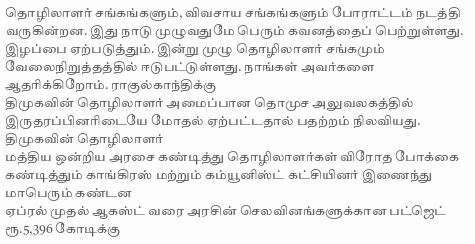தொழிலாளர் சங்கங்களும், விவசாய சங்கங்களும் போராட்டம் நடத்தி வருகின்றன. இது நாடு முழுவதுமே பெரும் கவனத்தைப் பெற்றுள்ளது.
இழப்பை ஏற்படுத்தும். இன்று முழு தொழிலாளர் சங்கமும் வேலைநிறுத்தத்தில் ஈடுபட்டுள்ளது. நாங்கள் அவர்களை ஆதரிக்கிறோம். ராகுல்காந்திக்கு
திமுகவின் தொழிலாளர் அமைப்பான தொமுச அலுவலகத்தில் இருதரப்பினரிடையே மோதல் ஏற்பட்டதால் பதற்றம் நிலவியது. திமுகவின் தொழிலாளர்
மத்திய ஒன்றிய அரசை கண்டித்து தொழிலாளர்கள் விரோத போக்கை கண்டித்தும் காங்கிரஸ் மற்றும் கம்யூனிஸ்ட் கட்சியினர் இணைந்து மாபெரும் கண்டன
ஏப்ரல் முதல் ஆகஸ்ட் வரை அரசின் செலவினங்களுக்கான பட்ஜெட் ரூ.5,396 கோடிக்கு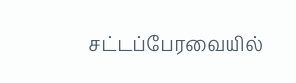சட்டப்பேரவையில்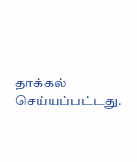தாக்கல் செய்யப்பட்டது.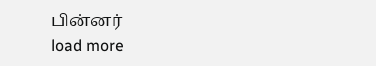பின்னர்
load more